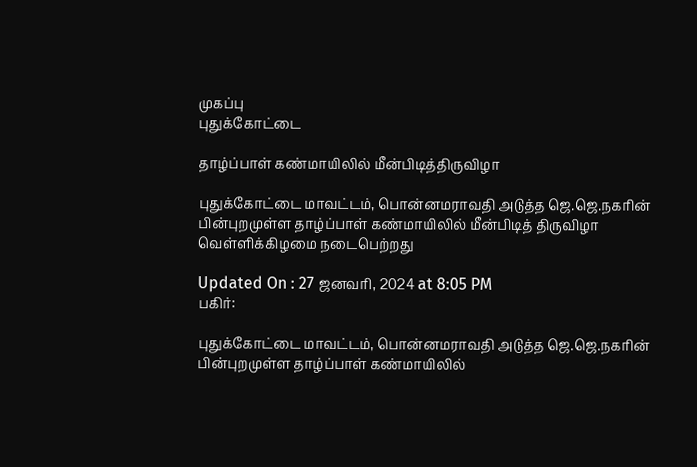முகப்பு
புதுக்கோட்டை

தாழ்ப்பாள் கண்மாயிலில் மீன்பிடித்திருவிழா

புதுக்கோட்டை மாவட்டம், பொன்னமராவதி அடுத்த ஜெ.ஜெ.நகரின் பின்புறமுள்ள தாழ்ப்பாள் கண்மாயிலில் மீன்பிடித் திருவிழா வெள்ளிக்கிழமை நடைபெற்றது

Updated On : 27 ஜனவரி, 2024 at 8:05 PM
பகிர்:

புதுக்கோட்டை மாவட்டம், பொன்னமராவதி அடுத்த ஜெ.ஜெ.நகரின் பின்புறமுள்ள தாழ்ப்பாள் கண்மாயிலில்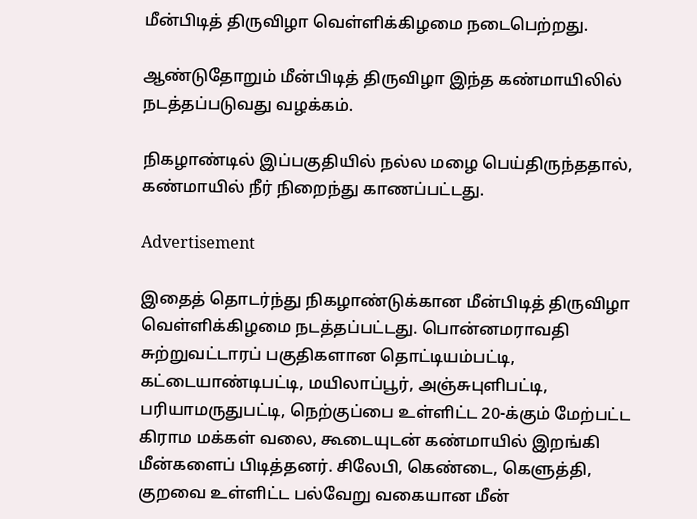மீன்பிடித் திருவிழா வெள்ளிக்கிழமை நடைபெற்றது.

ஆண்டுதோறும் மீன்பிடித் திருவிழா இந்த கண்மாயிலில் நடத்தப்படுவது வழக்கம்.

நிகழாண்டில் இப்பகுதியில் நல்ல மழை பெய்திருந்ததால், கண்மாயில் நீர் நிறைந்து காணப்பட்டது.

Advertisement

இதைத் தொடர்ந்து நிகழாண்டுக்கான மீன்பிடித் திருவிழா வெள்ளிக்கிழமை நடத்தப்பட்டது. பொன்னமராவதி சுற்றுவட்டாரப் பகுதிகளான தொட்டியம்பட்டி, கட்டையாண்டிபட்டி, மயிலாப்பூர், அஞ்சுபுளிபட்டி, பரியாமருதுபட்டி, நெற்குப்பை உள்ளிட்ட 20-க்கும் மேற்பட்ட கிராம மக்கள் வலை, கூடையுடன் கண்மாயில் இறங்கி மீன்களைப் பிடித்தனர். சிலேபி, கெண்டை, கெளுத்தி, குறவை உள்ளிட்ட பல்வேறு வகையான மீன்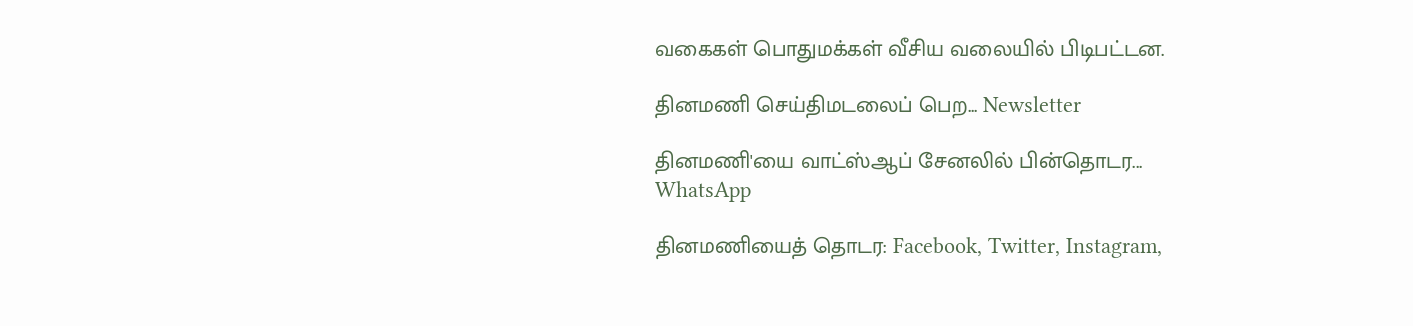வகைகள் பொதுமக்கள் வீசிய வலையில் பிடிபட்டன.

தினமணி செய்திமடலைப் பெற... Newsletter

தினமணி'யை வாட்ஸ்ஆப் சேனலில் பின்தொடர... WhatsApp

தினமணியைத் தொடர: Facebook, Twitter, Instagram,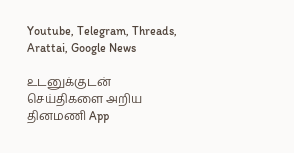Youtube, Telegram, Threads, Arattai, Google News

உடனுக்குடன் செய்திகளை அறிய தினமணி App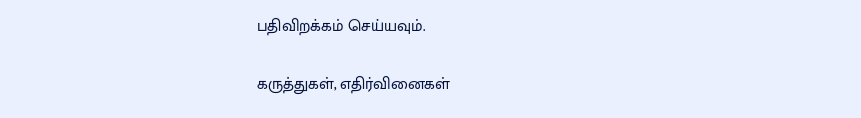பதிவிறக்கம் செய்யவும்.

கருத்துகள், எதிர்வினைகள்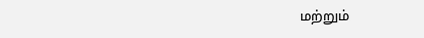மற்றும்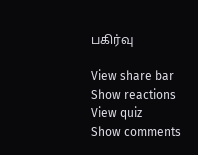பகிர்வு

View share bar
Show reactions
View quiz
Show comments